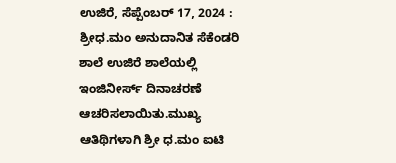ಉಜಿರೆ, ಸೆಪ್ಪೆಂಬರ್ 17, 2024 : ಶ್ರೀಧ.ಮಂ ಅನುದಾನಿತ ಸೆಕೆಂಡರಿ ಶಾಲೆ ಉಜಿರೆ ಶಾಲೆಯಲ್ಲಿ ಇಂಜಿನೀರ್ಸ್ ದಿನಾಚರಣೆ ಆಚರಿಸಲಾಯಿತು.ಮುಖ್ಯ ಆತಿಥಿಗಳಾಗಿ ಶ್ರೀ ಧ.ಮಂ ಐಟಿ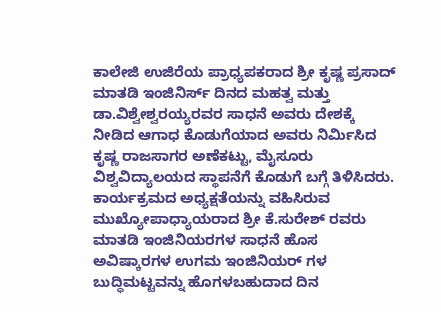ಕಾಲೇಜಿ ಉಜಿರೆಯ ಪ್ರಾಧ್ಯಪಕರಾದ ಶ್ರೀ ಕೃಷ್ಣ ಪ್ರಸಾದ್ ಮಾತಡಿ ಇಂಜಿನಿರ್ಸ್ ದಿನದ ಮಹತ್ವ ಮತ್ತು ಡಾ.ವಿಶ್ವೇಶ್ವರಯ್ಯರವರ ಸಾಧನೆ ಅವರು ದೇಶಕ್ಕೆ ನೀಡಿದ ಆಗಾಧ ಕೊಡುಗೆಯಾದ ಅವರು ನಿರ್ಮಿಸಿದ ಕೃಷ್ಣ ರಾಜಸಾಗರ ಅಣೆಕಟ್ಟು, ಮೈಸೂರು ವಿಶ್ವವಿದ್ಯಾಲಯದ ಸ್ಥಾಪನೆಗೆ ಕೊಡುಗೆ ಬಗ್ಗೆ ತಿಳಿಸಿದರು.
ಕಾರ್ಯಕ್ರಮದ ಅಧ್ಯಕ್ಷತೆಯನ್ನು ವಹಿಸಿರುವ ಮುಖ್ಯೋಪಾಧ್ಯಾಯರಾದ ಶ್ರೀ ಕೆ.ಸುರೇಶ್ ರವರು ಮಾತಡಿ ಇಂಜಿನಿಯರಗಳ ಸಾಧನೆ ಹೊಸ ಅವಿಷ್ಕಾರಗಳ ಉಗಮ ಇಂಜಿನಿಯರ್ ಗಳ ಬುದ್ಧಿಮಟ್ಟವನ್ನು ಹೊಗಳಬಹುದಾದ ದಿನ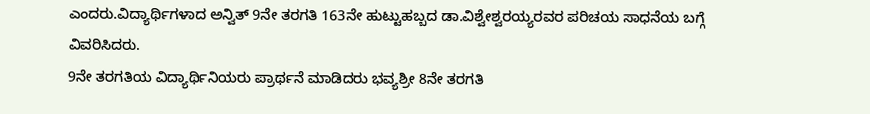ಎಂದರು.ವಿದ್ಯಾರ್ಥಿಗಳಾದ ಅನ್ವಿತ್ 9ನೇ ತರಗತಿ 163ನೇ ಹುಟ್ಟುಹಬ್ಬದ ಡಾ.ವಿಶ್ವೇಶ್ವರಯ್ಯರವರ ಪರಿಚಯ ಸಾಧನೆಯ ಬಗ್ಗೆ ವಿವರಿಸಿದರು.
9ನೇ ತರಗತಿಯ ವಿದ್ಯಾರ್ಥಿನಿಯರು ಪ್ರಾರ್ಥನೆ ಮಾಡಿದರು ಭವ್ಯಶ್ರೀ 8ನೇ ತರಗತಿ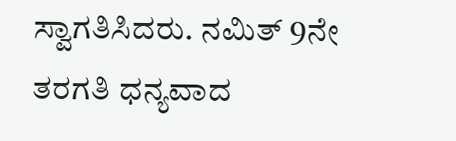ಸ್ವಾಗತಿಸಿದರು. ನಮಿತ್ 9ನೇ ತರಗತಿ ಧನ್ಯವಾದ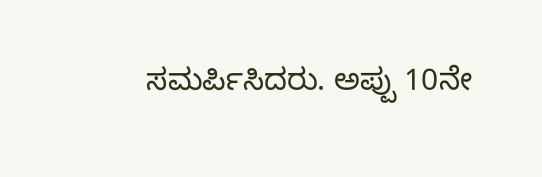ಸಮರ್ಪಿಸಿದರು. ಅಪ್ಪು 10ನೇ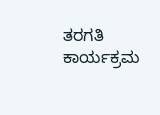ತರಗತಿ ಕಾರ್ಯಕ್ರಮ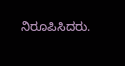ನಿರೂಪಿಸಿದರು.